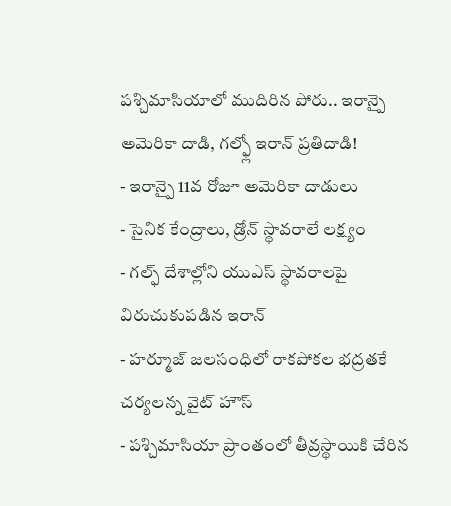పశ్చిమాసియాలో ముదిరిన పోరు.. ఇరాన్పై అమెరికా దాడి, గల్ఫ్లో ఇరాన్ ప్రతిదాడి!
- ఇరాన్పై 11వ రోజూ అమెరికా దాడులు
- సైనిక కేంద్రాలు, డ్రోన్ స్థావరాలే లక్ష్యం
- గల్ఫ్ దేశాల్లోని యుఎస్ స్థావరాలపై విరుచుకుపడిన ఇరాన్
- హర్మూజ్ జలసంధిలో రాకపోకల భద్రతకే చర్యలన్న వైట్ హౌస్
- పశ్చిమాసియా ప్రాంతంలో తీవ్రస్థాయికి చేరిన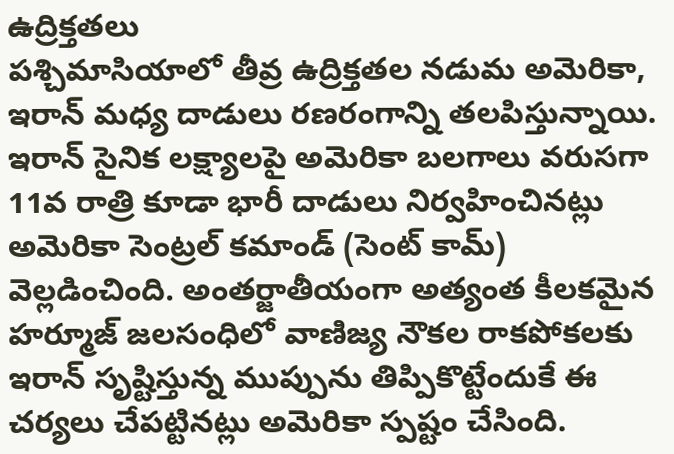ఉద్రిక్తతలు
పశ్చిమాసియాలో తీవ్ర ఉద్రిక్తతల నడుమ అమెరికా, ఇరాన్ మధ్య దాడులు రణరంగాన్ని తలపిస్తున్నాయి. ఇరాన్ సైనిక లక్ష్యాలపై అమెరికా బలగాలు వరుసగా 11వ రాత్రి కూడా భారీ దాడులు నిర్వహించినట్లు అమెరికా సెంట్రల్ కమాండ్ (సెంట్ కామ్) వెల్లడించింది. అంతర్జాతీయంగా అత్యంత కీలకమైన హర్మూజ్ జలసంధిలో వాణిజ్య నౌకల రాకపోకలకు ఇరాన్ సృష్టిస్తున్న ముప్పును తిప్పికొట్టేందుకే ఈ చర్యలు చేపట్టినట్లు అమెరికా స్పష్టం చేసింది.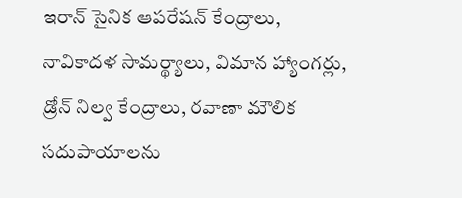ఇరాన్ సైనిక ఆపరేషన్ కేంద్రాలు, నావికాదళ సామర్థ్యాలు, విమాన హ్యాంగర్లు, డ్రోన్ నిల్వ కేంద్రాలు, రవాణా మౌలిక సదుపాయాలను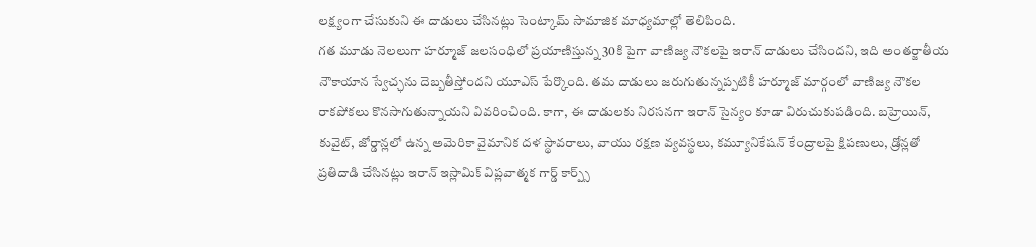లక్ష్యంగా చేసుకుని ఈ దాడులు చేసినట్లు సెంట్కామ్ సామాజిక మాధ్యమాల్లో తెలిపింది.
గత మూడు నెలలుగా హర్మూజ్ జలసంధిలో ప్రయాణిస్తున్న 30కి పైగా వాణిజ్య నౌకలపై ఇరాన్ దాడులు చేసిందని, ఇది అంతర్జాతీయ నౌకాయాన స్వేచ్ఛను దెబ్బతీస్తోందని యూఎస్ పేర్కొంది. తమ దాడులు జరుగుతున్నప్పటికీ హర్మూజ్ మార్గంలో వాణిజ్య నౌకల రాకపోకలు కొనసాగుతున్నాయని వివరించింది. కాగా, ఈ దాడులకు నిరసనగా ఇరాన్ సైన్యం కూడా విరుచుకుపడింది. బహ్రెయిన్, కువైట్, జోర్డాన్లలో ఉన్న అమెరికా వైమానిక దళ స్థావరాలు, వాయు రక్షణ వ్యవస్థలు, కమ్యూనికేషన్ కేంద్రాలపై క్షిపణులు, డ్రోన్లతో ప్రతిదాడి చేసినట్లు ఇరాన్ ఇస్లామిక్ విప్లవాత్మక గార్డ్ కార్ప్స్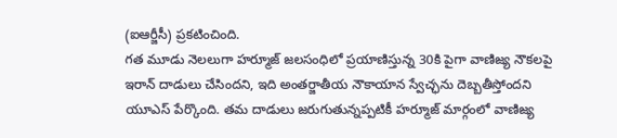(ఐఆర్జీసీ) ప్రకటించింది.
గత మూడు నెలలుగా హర్మూజ్ జలసంధిలో ప్రయాణిస్తున్న 30కి పైగా వాణిజ్య నౌకలపై ఇరాన్ దాడులు చేసిందని, ఇది అంతర్జాతీయ నౌకాయాన స్వేచ్ఛను దెబ్బతీస్తోందని యూఎస్ పేర్కొంది. తమ దాడులు జరుగుతున్నప్పటికీ హర్మూజ్ మార్గంలో వాణిజ్య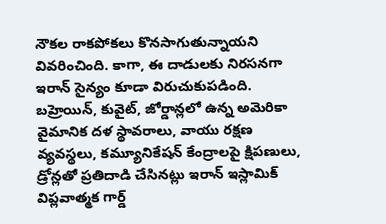నౌకల రాకపోకలు కొనసాగుతున్నాయని వివరించింది. కాగా, ఈ దాడులకు నిరసనగా ఇరాన్ సైన్యం కూడా విరుచుకుపడింది. బహ్రెయిన్, కువైట్, జోర్డాన్లలో ఉన్న అమెరికా వైమానిక దళ స్థావరాలు, వాయు రక్షణ వ్యవస్థలు, కమ్యూనికేషన్ కేంద్రాలపై క్షిపణులు, డ్రోన్లతో ప్రతిదాడి చేసినట్లు ఇరాన్ ఇస్లామిక్ విప్లవాత్మక గార్డ్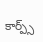కార్ప్స్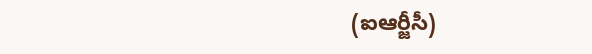(ఐఆర్జీసీ)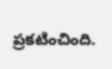ప్రకటించింది.